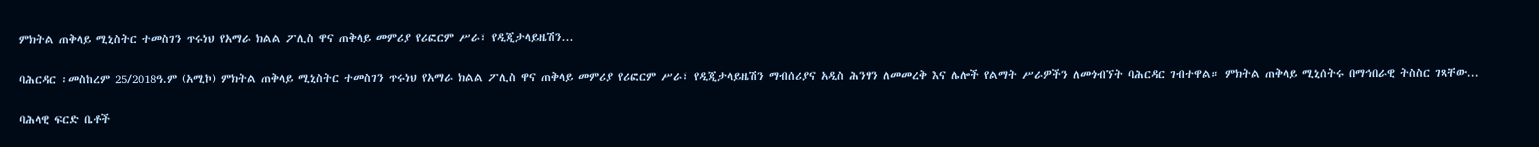ምክትል ጠቅላይ ሚኒስትር ተመስገን ጥሩነህ የአማራ ክልል ፖሊስ ዋና ጠቅላይ መምሪያ የሪፎርም ሥራ፣ የዲጂታላይዜሽን...

ባሕርዳር ፡መስከረም 25/2018ዓ.ም (አሚኮ) ምክትል ጠቅላይ ሚኒስትር ተመስገን ጥሩነህ የአማራ ክልል ፖሊስ ዋና ጠቅላይ መምሪያ የሪፎርም ሥራ፣ የዲጂታላይዜሽን ማብሰሪያና አዲስ ሕንፃን ለመመረቅ እና ሌሎች የልማት ሥራዎችን ለመጎብኘት ባሕርዳር ገብተዋል። ምክትል ጠቅላይ ሚኒሰትሩ በማኅበራዊ ትስስር ገጻቸው...

ባሕላዊ ፍርድ ቤቶች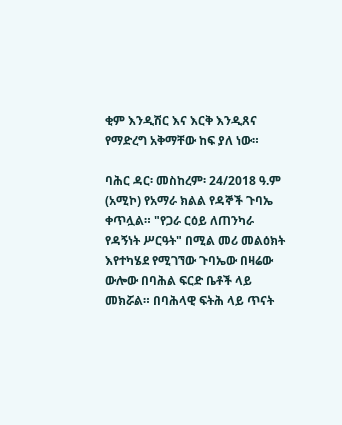ቂም እንዲሽር እና እርቅ እንዲጸና የማድረግ አቅማቸው ከፍ ያለ ነው።

ባሕር ዳር፡ መስከረም፡ 24/2018 ዓ.ም (አሚኮ) የአማራ ክልል የዳኞች ጉባኤ ቀጥሏል። "የጋራ ርዕይ ለጠንካራ የዳኝነት ሥርዓት" በሚል መሪ መልዕክት እየተካሄደ የሚገኘው ጉባኤው በዛሬው ውሎው በባሕል ፍርድ ቤቶች ላይ መክሯል። በባሕላዊ ፍትሕ ላይ ጥናት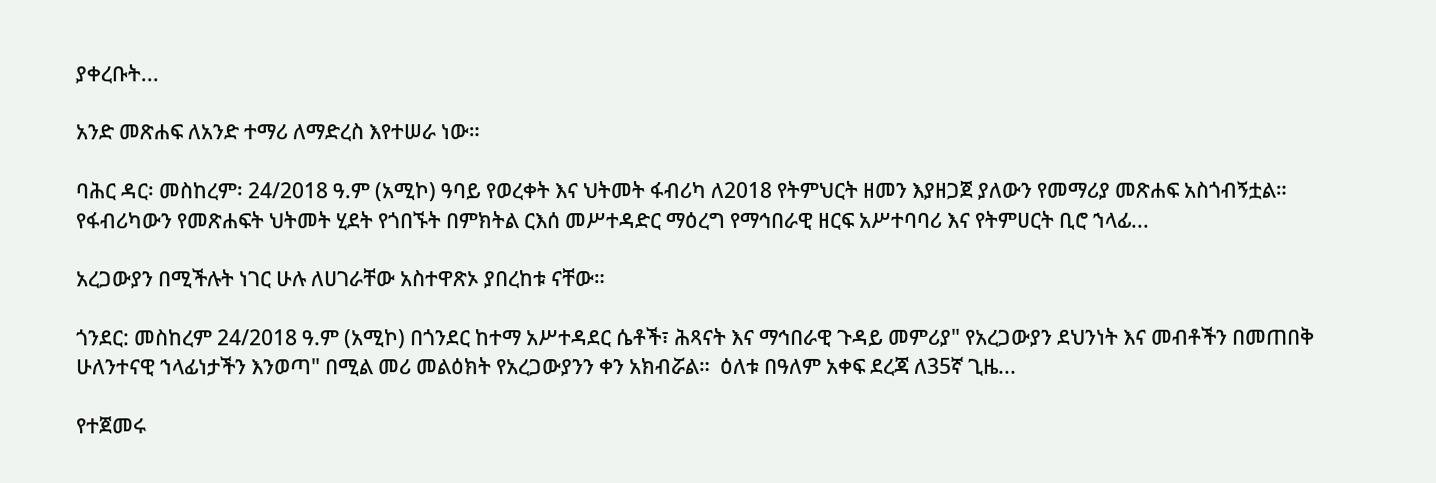ያቀረቡት...

አንድ መጽሐፍ ለአንድ ተማሪ ለማድረስ እየተሠራ ነው።

ባሕር ዳር፡ መስከረም፡ 24/2018 ዓ.ም (አሚኮ) ዓባይ የወረቀት እና ህትመት ፋብሪካ ለ2018 የትምህርት ዘመን እያዘጋጀ ያለውን የመማሪያ መጽሐፍ አስጎብኝቷል። የፋብሪካውን የመጽሐፍት ህትመት ሂደት የጎበኙት በምክትል ርእሰ መሥተዳድር ማዕረግ የማኅበራዊ ዘርፍ አሥተባባሪ እና የትምሀርት ቢሮ ኀላፊ...

አረጋውያን በሚችሉት ነገር ሁሉ ለሀገራቸው አስተዋጽኦ ያበረከቱ ናቸው።

ጎንደር: መስከረም 24/2018 ዓ.ም (አሚኮ) በጎንደር ከተማ አሥተዳደር ሴቶች፣ ሕጻናት እና ማኅበራዊ ጉዳይ መምሪያ" የአረጋውያን ደህንነት እና መብቶችን በመጠበቅ ሁለንተናዊ ኀላፊነታችን እንወጣ" በሚል መሪ መልዕክት የአረጋውያንን ቀን አክብሯል።  ዕለቱ በዓለም አቀፍ ደረጃ ለ35ኛ ጊዜ...

የተጀመሩ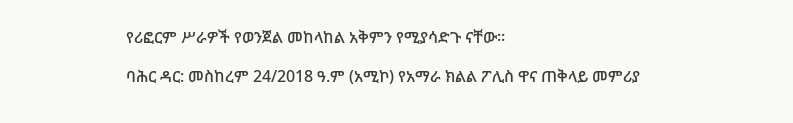የሪፎርም ሥራዎች የወንጀል መከላከል አቅምን የሚያሳድጉ ናቸው።

ባሕር ዳር: መስከረም 24/2018 ዓ.ም (አሚኮ) የአማራ ክልል ፖሊስ ዋና ጠቅላይ መምሪያ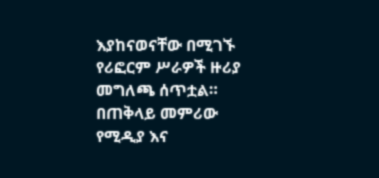እያከናወናቸው በሚገኙ የሪፎርም ሥራዎች ዙሪያ መግለጫ ሰጥቷል። በጠቅላይ መምሪው የሚዲያ እና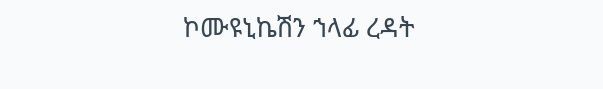ኮሙዩኒኬሽን ኀላፊ ረዳት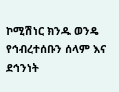ኮሚሽነር ክንዱ ወንዴ የኅብረተሰቡን ሰላም እና ደኅንነት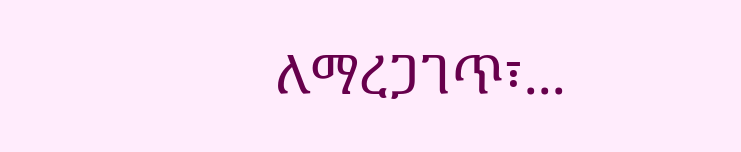ለማረጋገጥ፣...